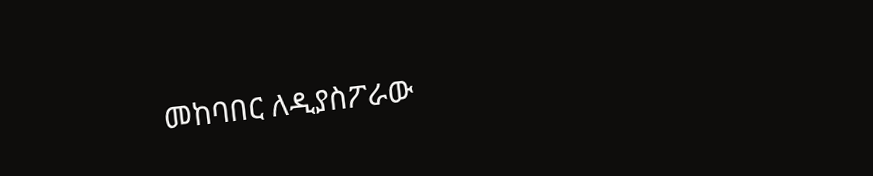መከባበር ለዲያስፖራው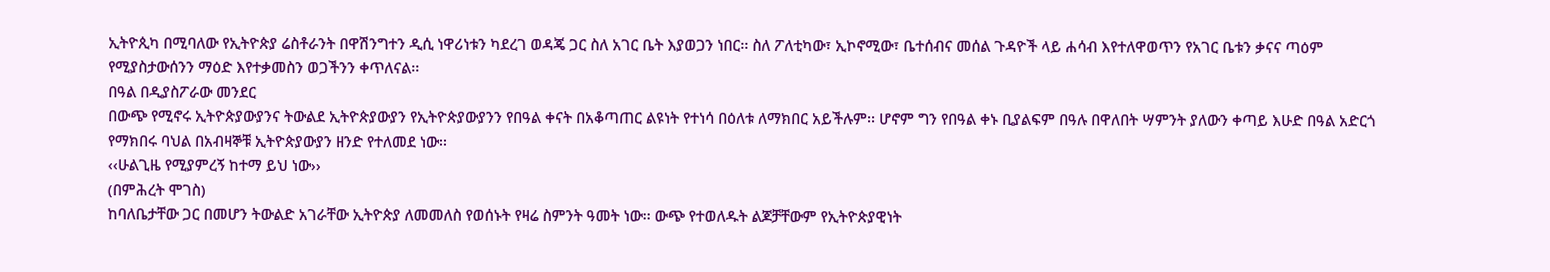ኢትዮጲካ በሚባለው የኢትዮጵያ ሬስቶራንት በዋሽንግተን ዲሲ ነዋሪነቱን ካደረገ ወዳጄ ጋር ስለ አገር ቤት እያወጋን ነበር፡፡ ስለ ፖለቲካው፣ ኢኮኖሚው፣ ቤተሰብና መሰል ጉዳዮች ላይ ሐሳብ እየተለዋወጥን የአገር ቤቱን ቃናና ጣዕም የሚያስታውሰንን ማዕድ እየተቃመስን ወጋችንን ቀጥለናል፡፡
በዓል በዲያስፖራው መንደር
በውጭ የሚኖሩ ኢትዮጵያውያንና ትውልደ ኢትዮጵያውያን የኢትዮጵያውያንን የበዓል ቀናት በአቆጣጠር ልዩነት የተነሳ በዕለቱ ለማክበር አይችሉም፡፡ ሆኖም ግን የበዓል ቀኑ ቢያልፍም በዓሉ በዋለበት ሣምንት ያለውን ቀጣይ እሁድ በዓል አድርጎ የማክበሩ ባህል በአብዛኞቹ ኢትዮጵያውያን ዘንድ የተለመደ ነው፡፡
‹‹ሁልጊዜ የሚያምረኝ ከተማ ይህ ነው››
(በምሕረት ሞገስ)
ከባለቤታቸው ጋር በመሆን ትውልድ አገራቸው ኢትዮጵያ ለመመለስ የወሰኑት የዛሬ ስምንት ዓመት ነው፡፡ ውጭ የተወለዱት ልጆቻቸውም የኢትዮጵያዊነት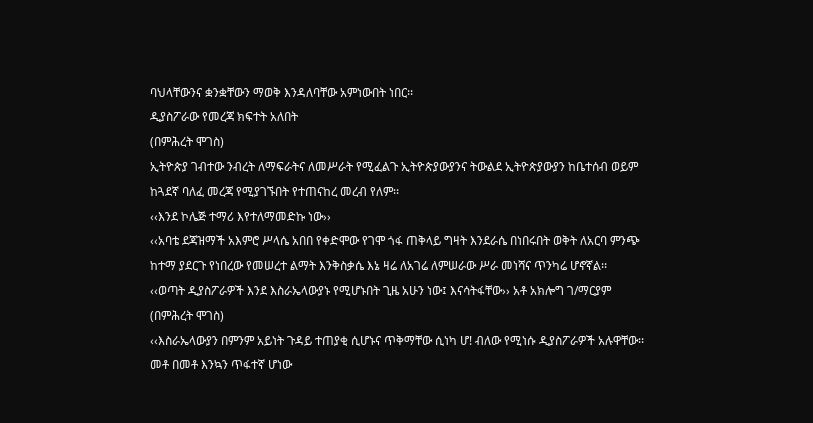ባህላቸውንና ቋንቋቸውን ማወቅ እንዳለባቸው አምነውበት ነበር፡፡
ዲያስፖራው የመረጃ ክፍተት አለበት
(በምሕረት ሞገስ)
ኢትዮጵያ ገብተው ንብረት ለማፍራትና ለመሥራት የሚፈልጉ ኢትዮጵያውያንና ትውልደ ኢትዮጵያውያን ከቤተሰብ ወይም ከጓደኛ ባለፈ መረጃ የሚያገኙበት የተጠናከረ መረብ የለም፡፡
‹‹እንደ ኮሌጅ ተማሪ እየተለማመድኩ ነው››
‹‹አባቴ ደጃዝማች አእምሮ ሥላሴ አበበ የቀድሞው የገሞ ጎፋ ጠቅላይ ግዛት እንደራሴ በነበሩበት ወቅት ለአርባ ምንጭ ከተማ ያደርጉ የነበረው የመሠረተ ልማት እንቅስቃሴ እኔ ዛሬ ለአገሬ ለምሠራው ሥራ መነሻና ጥንካሬ ሆኖኛል፡፡
‹‹ወጣት ዲያስፖራዎች እንደ እስራኤላውያኑ የሚሆኑበት ጊዜ አሁን ነው፤ እናሳትፋቸው›› አቶ አክሎግ ገ/ማርያም
(በምሕረት ሞገስ)
‹‹እስራኤላውያን በምንም አይነት ጉዳይ ተጠያቂ ሲሆኑና ጥቅማቸው ሲነካ ሆ! ብለው የሚነሱ ዲያስፖራዎች አሉዋቸው፡፡ መቶ በመቶ እንኳን ጥፋተኛ ሆነው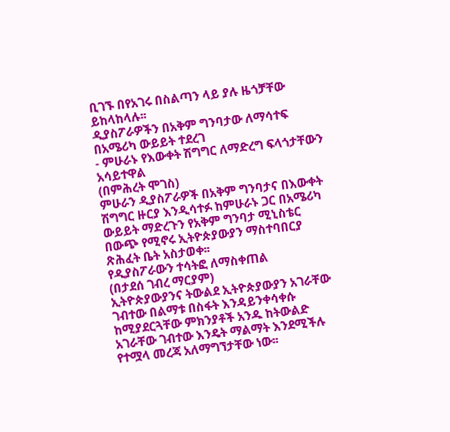ቢገኙ በየአገሩ በስልጣን ላይ ያሉ ዜጎቻቸው ይከላከላሉ፡፡
ዲያስፖራዎችን በአቅም ግንባታው ለማሳተፍ በአሜሪካ ውይይት ተደረገ
- ምሁራኑ የእውቀት ሽግግር ለማድረግ ፍላጎታቸውን አሳይተዋል
(በምሕረት ሞገስ)
ምሁራን ዲያስፖራዎች በአቅም ግንባታና በእውቀት ሽግግር ዙርያ እንዲሳተፉ ከምሁራኑ ጋር በአሜሪካ ውይይት ማድረጉን የአቅም ግንባታ ሚኒስቴር በውጭ የሚኖሩ ኢትዮጵያውያን ማስተባበርያ ጽሕፈት ቤት አስታወቀ፡፡
የዲያስፖራውን ተሳትፎ ለማስቀጠል
(በታደሰ ገብረ ማርያም)
ኢትዮጵያውያንና ትውልደ ኢትዮጵያውያን አገራቸው ገብተው በልማቱ በስፋት እንዳይንቀሳቀሱ ከሚያደርጓቸው ምክንያቶች አንዱ ከትውልድ አገራቸው ገብተው እንዴት ማልማት እንደሚችሉ የተሟላ መረጃ አለማግኘታቸው ነው፡፡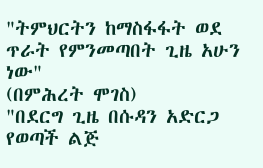"ትምህርትን ከማስፋፋት ወደ ጥራት የምንመጣበት ጊዜ አሁን ነው"
(በምሕረት ሞገስ)
"በደርግ ጊዜ በሱዳን አድርጋ የወጣች ልጅ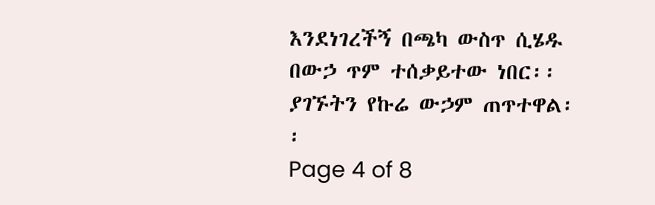እንደነገረችኝ በጫካ ውስጥ ሲሄዱ በውኃ ጥም ተሰቃይተው ነበር፡፡ ያገኙትን የኩሬ ውኃም ጠጥተዋል፡፡
Page 4 of 8